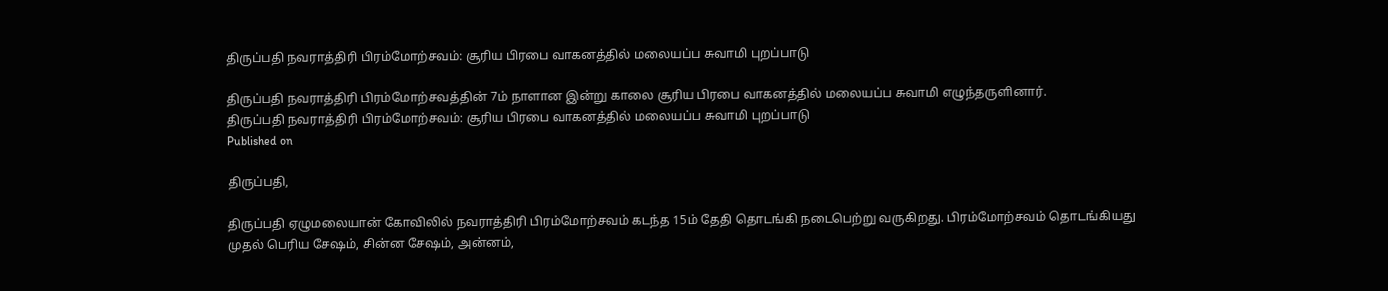திருப்பதி நவராத்திரி பிரம்மோற்சவம்: சூரிய பிரபை வாகனத்தில் மலையப்ப சுவாமி புறப்பாடு

திருப்பதி நவராத்திரி பிரம்மோற்சவத்தின் 7ம் நாளான இன்று காலை சூரிய பிரபை வாகனத்தில் மலையப்ப சுவாமி எழுந்தருளினார்.
திருப்பதி நவராத்திரி பிரம்மோற்சவம்: சூரிய பிரபை வாகனத்தில் மலையப்ப சுவாமி புறப்பாடு
Published on

திருப்பதி,

திருப்பதி ஏழுமலையான் கோவிலில் நவராத்திரி பிரம்மோற்சவம் கடந்த 15ம் தேதி தொடங்கி நடைபெற்று வருகிறது. பிரம்மோற்சவம் தொடங்கியது முதல் பெரிய சேஷம், சின்ன சேஷம், அன்னம்,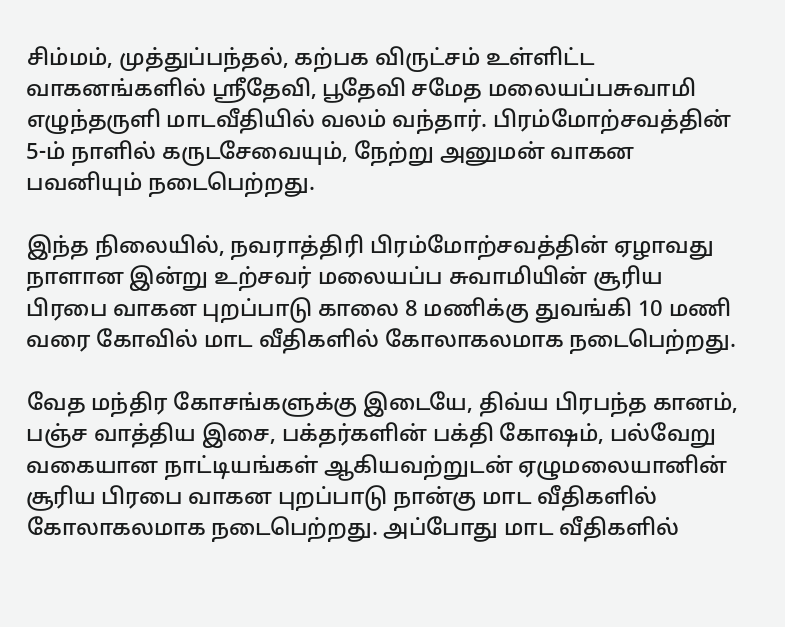சிம்மம், முத்துப்பந்தல், கற்பக விருட்சம் உள்ளிட்ட வாகனங்களில் ஸ்ரீதேவி, பூதேவி சமேத மலையப்பசுவாமி எழுந்தருளி மாடவீதியில் வலம் வந்தார். பிரம்மோற்சவத்தின் 5-ம் நாளில் கருடசேவையும், நேற்று அனுமன் வாகன பவனியும் நடைபெற்றது.

இந்த நிலையில், நவராத்திரி பிரம்மோற்சவத்தின் ஏழாவது நாளான இன்று உற்சவர் மலையப்ப சுவாமியின் சூரிய பிரபை வாகன புறப்பாடு காலை 8 மணிக்கு துவங்கி 10 மணி வரை கோவில் மாட வீதிகளில் கோலாகலமாக நடைபெற்றது.

வேத மந்திர கோசங்களுக்கு இடையே, திவ்ய பிரபந்த கானம், பஞ்ச வாத்திய இசை, பக்தர்களின் பக்தி கோஷம், பல்வேறு வகையான நாட்டியங்கள் ஆகியவற்றுடன் ஏழுமலையானின் சூரிய பிரபை வாகன புறப்பாடு நான்கு மாட வீதிகளில் கோலாகலமாக நடைபெற்றது. அப்போது மாட வீதிகளில்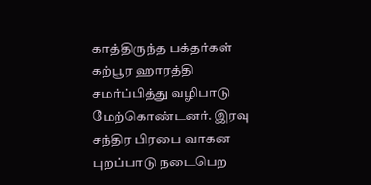காத்திருந்த பக்தர்கள் கற்பூர ஹாரத்தி சமர்ப்பித்து வழிபாடு மேற்கொண்டனர். இரவு சந்திர பிரபை வாகன புறப்பாடு நடைபெற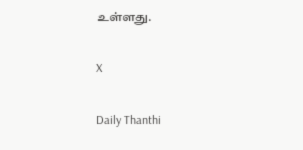உள்ளது.

X

Daily Thanthi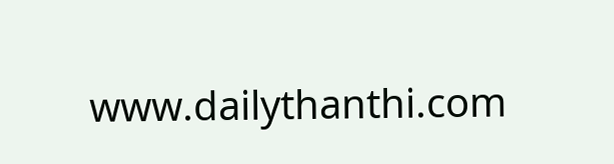www.dailythanthi.com